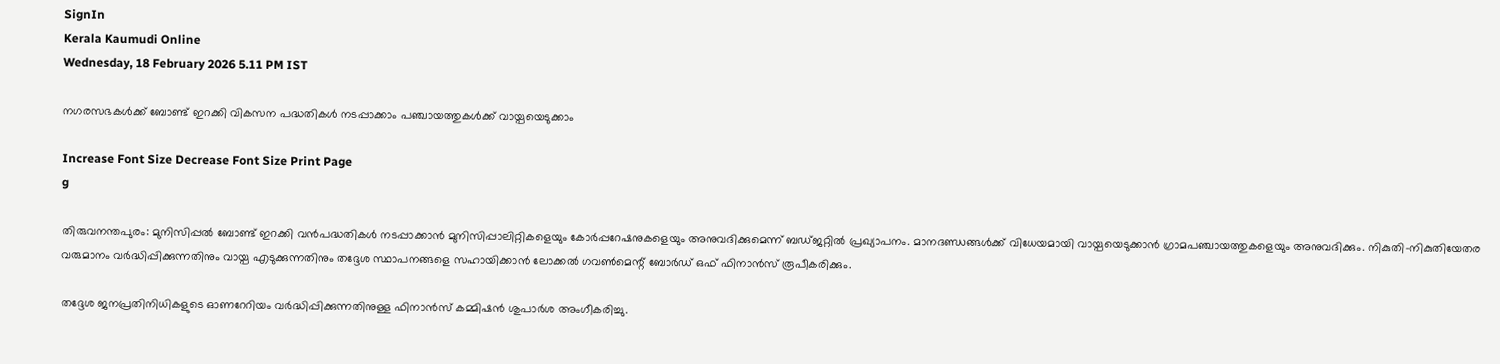SignIn
Kerala Kaumudi Online
Wednesday, 18 February 2026 5.11 PM IST

നഗരസഭകൾക്ക് ബോണ്ട് ഇറക്കി വികസന പദ്ധതികൾ നടപ്പാക്കാം പഞ്ചായത്തുകൾക്ക് വായ്പയെടുക്കാം

Increase Font Size Decrease Font Size Print Page
g

തിരുവനന്തപുരം: മുനിസിപ്പൽ ബോണ്ട് ഇറക്കി വൻപദ്ധതികൾ നടപ്പാക്കാൻ മുനിസിപ്പാലിറ്റികളെയും കോർപ്പറേഷനുകളെയും അനുവദിക്കുമെന്ന് ബഡ്ജറ്റിൽ പ്രഖ്യാപനം. മാനദണ്ഡങ്ങൾക്ക് വിധേയമായി വായ്പയെടുക്കാൻ ഗ്രാമപഞ്ചായത്തുകളെയും അനുവദിക്കും. നികുതി-നികുതിയേതര വരുമാനം വർദ്ധിപ്പിക്കുന്നതിനും വായ്പ എടുക്കുന്നതിനും തദ്ദേശ സ്ഥാപനങ്ങളെ സഹായിക്കാൻ ലോക്കൽ ഗവൺമെന്റ് ബോർഡ് ഒഫ് ഫിനാൻസ് രൂപീകരിക്കും.

തദ്ദേശ ജനപ്രതിനിധികളുടെ ഓണറേറിയം വർദ്ധിപ്പിക്കുന്നതിനുള്ള ഫിനാൻസ് കമ്മിഷൻ ശുപാർശ അംഗീകരിച്ചു.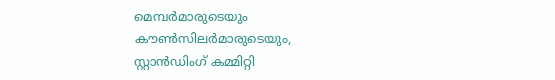മെമ്പർമാരുടെയും കൗൺസിലർമാരുടെയും, സ്റ്റാൻഡിംഗ് കമ്മിറ്റി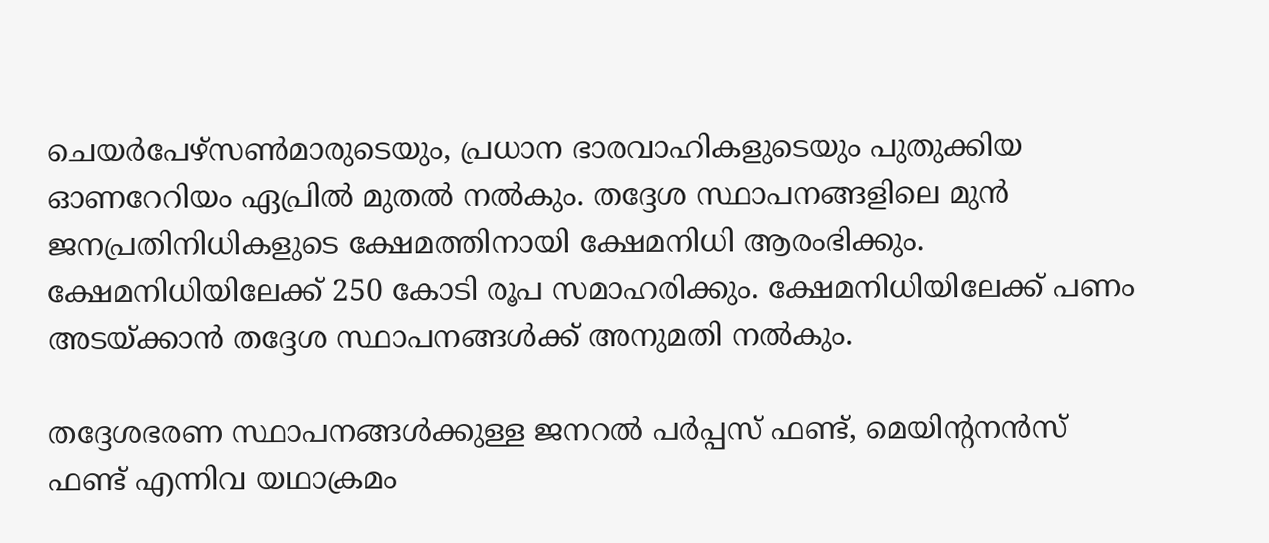ചെയർപേഴ്സൺമാരുടെയും, പ്രധാന ഭാരവാഹികളുടെയും പുതുക്കിയ ഓണറേറിയം ഏപ്രിൽ മുതൽ നൽകും. തദ്ദേശ സ്ഥാപനങ്ങളിലെ മുൻ ജനപ്രതിനിധികളുടെ ക്ഷേമത്തിനായി ക്ഷേമനിധി ആരംഭിക്കും. ക്ഷേമനിധിയിലേക്ക് 250 കോടി രൂപ സമാഹരിക്കും. ക്ഷേമനിധിയിലേക്ക് പണം അടയ്ക്കാൻ തദ്ദേശ സ്ഥാപനങ്ങൾക്ക് അനുമതി നൽകും.

തദ്ദേശഭരണ സ്ഥാപനങ്ങൾക്കുള്ള ജനറൽ പർപ്പസ് ഫണ്ട്, മെയിന്റനന്‍സ് ഫണ്ട് എന്നിവ യഥാക്രമം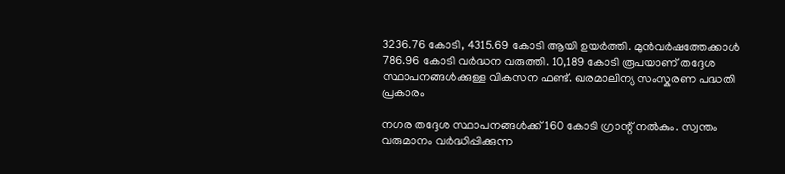3236.76 കോടി, 4315.69 കോടി ആയി ഉയർത്തി. മുൻവർഷത്തേക്കാൾ 786.96 കോടി വർദ്ധന വരുത്തി. 10,189 കോടി രൂപയാണ് തദ്ദേശ സ്ഥാപനങ്ങൾക്കുള്ള വികസന ഫണ്ട്. ഖരമാലിന്യ സംസ്കരണ പദ്ധതി പ്രകാരം

നഗര തദ്ദേശ സ്ഥാപനങ്ങൾക്ക് 160 കോടി ഗ്രാന്റ് നൽകും. സ്വന്തം വരുമാനം വർദ്ധിപ്പിക്കുന്ന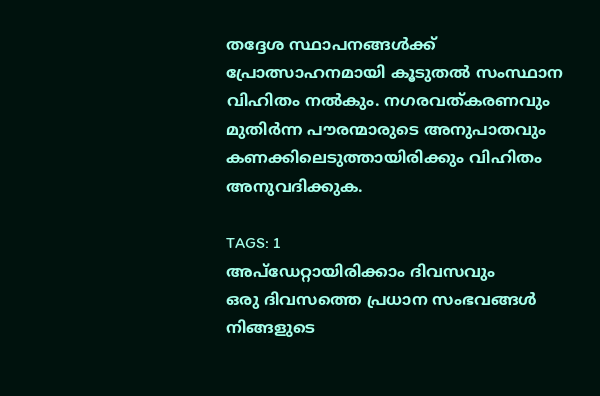തദ്ദേശ സ്ഥാപനങ്ങൾക്ക് പ്രോത്സാഹനമായി കൂടുതൽ സംസ്ഥാന വിഹിതം നൽകും. നഗരവത്കരണവും മുതിർന്ന പൗരന്മാരുടെ അനുപാതവും കണക്കിലെടുത്തായിരിക്കും വിഹിതം അനുവദിക്കുക.

TAGS: 1
അപ്ഡേറ്റായിരിക്കാം ദിവസവും
ഒരു ദിവസത്തെ പ്രധാന സംഭവങ്ങൾ നിങ്ങളുടെ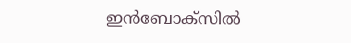ഇൻബോക്സിൽ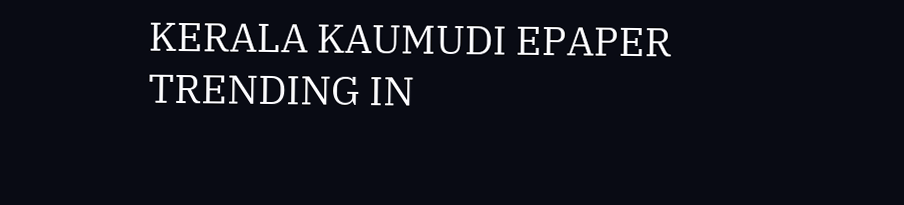KERALA KAUMUDI EPAPER
TRENDING IN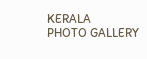KERALA
PHOTO GALLERY